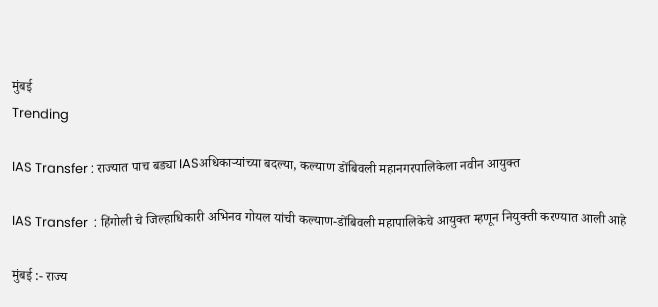मुंबई
Trending

IAS Transfer : राज्यात पाच बड्या IASअधिकाऱ्यांच्या बदल्या, कल्याण डोंबिवली महानगरपालिकेला नवीन आयुक्त

IAS Transfer  : हिंगोली चे जिल्हाधिकारी अभिनव गोयल यांची कल्याण-डोंबिवली महापालिकेचे आयुक्त म्हणून नियुक्ती करण्यात आली आहे

मुंबई :- राज्य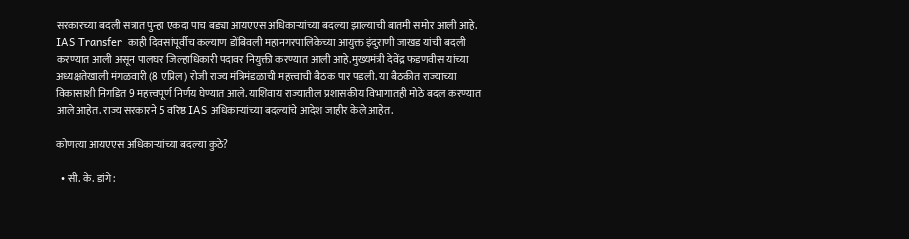सरकारच्या बदली सत्रात पुन्हा एकदा पाच बड्या आयएएस अधिकाऱ्यांच्या बदल्या झाल्याची बातमी समोर आली आहे. IAS Transfer  काही दिवसांपूर्वीच कल्याण डोंबिवली महानगरपालिकेच्या आयुक्त इंदुराणी जाखड यांची बदली करण्यात आली असून पालघर जिल्हाधिकारी पदावर नियुक्ती करण्यात आली आहे.मुख्यमंत्री देवेंद्र फडणवीस यांच्या अध्यक्षतेखाली मंगळवारी (8 एप्रिल) रोजी राज्य मंत्रिमंडळाची महत्त्वाची बैठक पार पडली. या बैठकीत राज्याच्या विकासाशी निगडित 9 महत्त्वपूर्ण निर्णय घेण्यात आले. याशिवाय राज्यातील प्रशासकीय विभागातही मोठे बदल करण्यात आले आहेत. राज्य सरकारने 5 वरिष्ठ IAS अधिकाऱ्यांच्या बदल्यांचे आदेश जाहीर केले आहेत.

कोणत्या आयएएस अधिकाऱ्यांच्या बदल्या कुठे?

  • सी. के. डांगे :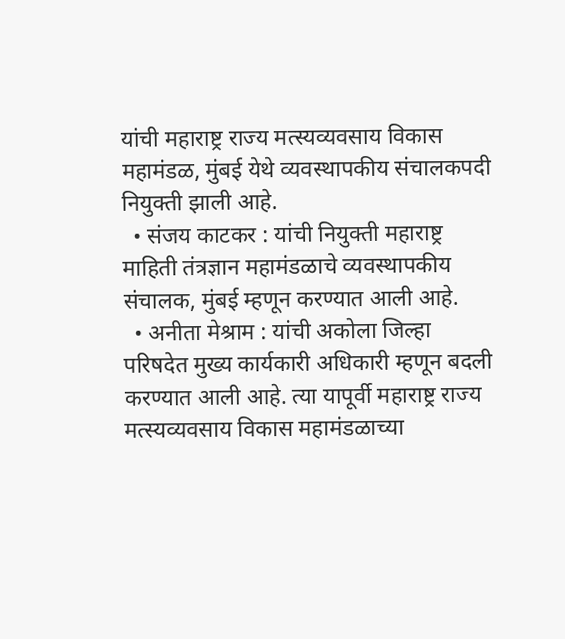यांची महाराष्ट्र राज्य मत्स्यव्यवसाय विकास महामंडळ, मुंबई येथे व्यवस्थापकीय संचालकपदी नियुक्ती झाली आहे.
  • संजय काटकर : यांची नियुक्ती महाराष्ट्र माहिती तंत्रज्ञान महामंडळाचे व्यवस्थापकीय संचालक, मुंबई म्हणून करण्यात आली आहे.
  • अनीता मेश्राम : यांची अकोला जिल्हा परिषदेत मुख्य कार्यकारी अधिकारी म्हणून बदली करण्यात आली आहे. त्या यापूर्वी महाराष्ट्र राज्य मत्स्यव्यवसाय विकास महामंडळाच्या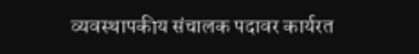व्यवस्थापकीय संचालक पदावर कार्यरत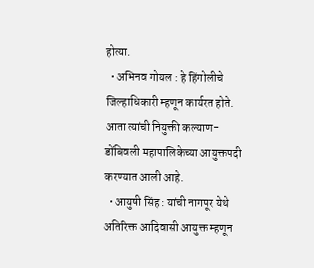होत्या.
  • अभिनव गोयल : हे हिंगोलीचे जिल्हाधिकारी म्हणून कार्यरत होते. आता त्यांची नियुक्ती कल्याण-डोंबिवली महापालिकेच्या आयुक्तपदी करण्यात आली आहे.
  • आयुषी सिंह : यांची नागपूर येथे अतिरिक्त आदिवासी आयुक्त म्हणून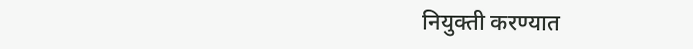नियुक्ती करण्यात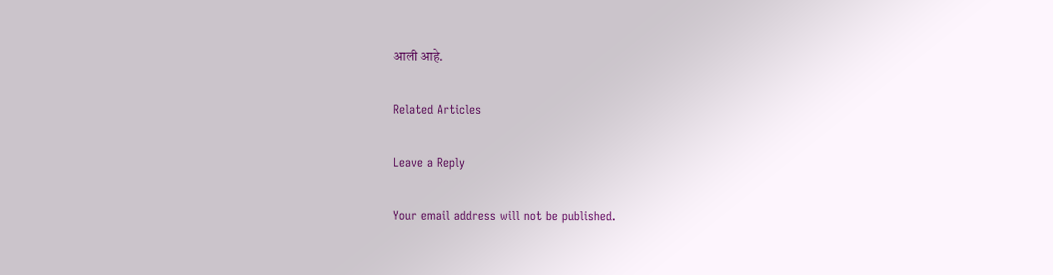आली आहे.

Related Articles

Leave a Reply

Your email address will not be published.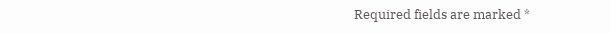Required fields are marked *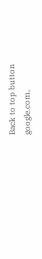Back to top button
google.com,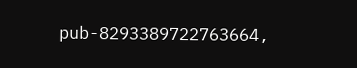pub-8293389722763664,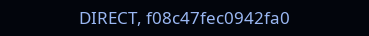DIRECT, f08c47fec0942fa0